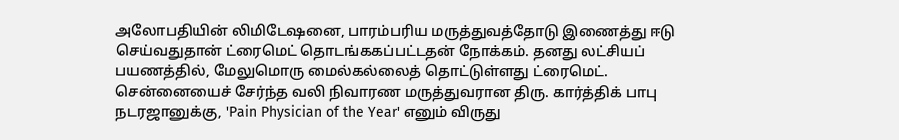அலோபதியின் லிமிடேஷனை, பாரம்பரிய மருத்துவத்தோடு இணைத்து ஈடு செய்வதுதான் ட்ரைமெட் தொடங்ககப்பட்டதன் நோக்கம். தனது லட்சியப் பயணத்தில், மேலுமொரு மைல்கல்லைத் தொட்டுள்ளது ட்ரைமெட்.
சென்னையைச் சேர்ந்த வலி நிவாரண மருத்துவரான திரு. கார்த்திக் பாபு நடரஜானுக்கு, 'Pain Physician of the Year' எனும் விருது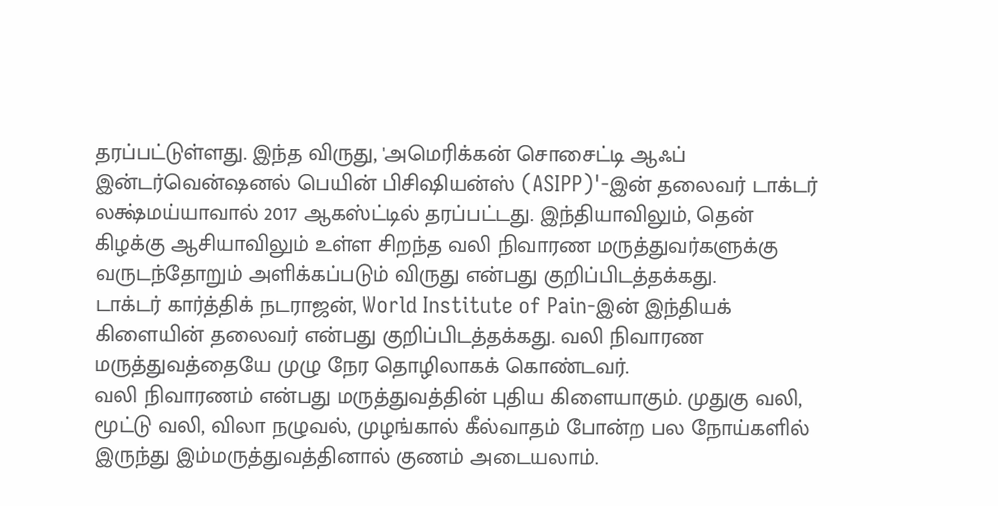தரப்பட்டுள்ளது. இந்த விருது, 'அமெரிக்கன் சொசைட்டி ஆஃப் இன்டர்வென்ஷனல் பெயின் பிசிஷியன்ஸ் (ASIPP)'-இன் தலைவர் டாக்டர் லக்ஷ்மய்யாவால் 2017 ஆகஸ்ட்டில் தரப்பட்டது. இந்தியாவிலும், தென் கிழக்கு ஆசியாவிலும் உள்ள சிறந்த வலி நிவாரண மருத்துவர்களுக்கு வருடந்தோறும் அளிக்கப்படும் விருது என்பது குறிப்பிடத்தக்கது.
டாக்டர் கார்த்திக் நடராஜன், World Institute of Pain-இன் இந்தியக் கிளையின் தலைவர் என்பது குறிப்பிடத்தக்கது. வலி நிவாரண மருத்துவத்தையே முழு நேர தொழிலாகக் கொண்டவர்.
வலி நிவாரணம் என்பது மருத்துவத்தின் புதிய கிளையாகும். முதுகு வலி, மூட்டு வலி, விலா நழுவல், முழங்கால் கீல்வாதம் போன்ற பல நோய்களில் இருந்து இம்மருத்துவத்தினால் குணம் அடையலாம்.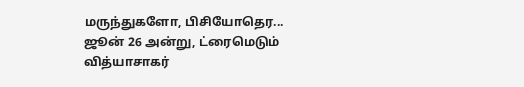மருந்துகளோ, பிசியோதெர...
ஜூன் 26 அன்று, ட்ரைமெடும் வித்யாசாகர்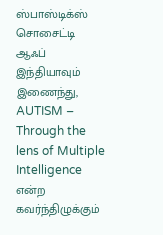ஸ்பாஸ்டிக்ஸ் சொசைட்டி ஆஃப் இந்தியாவும் இணைந்து, AUTISM – Through the lens of Multiple Intelligence என்ற கவர்ந்திழுக்கும்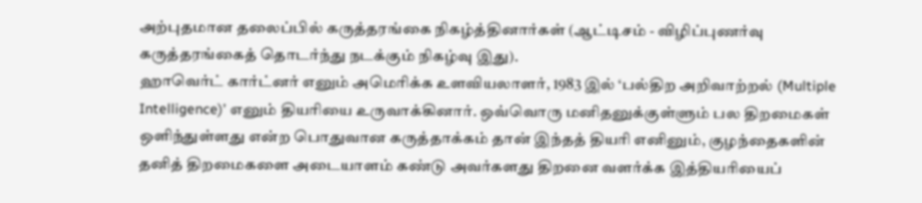அற்புதமான தலைப்பில் கருத்தரங்கை நிகழ்த்தினார்கள் (ஆட்டிசம் - விழிப்புணர்வு கருத்தரங்கைத் தொடர்ந்து நடக்கும் நிகழ்வு இது).
ஹாவெர்ட் கார்ட்னர் எனும் அமெரிக்க உளவியலாளர், 1983 இல் ‘பல்திற அறிவாற்றல் (Multiple Intelligence)’ எனும் தியரியை உருவாக்கினார். ஒவ்வொரு மனிதனுக்குள்ளும் பல திறமைகள் ஒளிந்துள்ளது என்ற பொதுவான கருத்தாக்கம் தான் இந்தத் தியரி எனினும், குழந்தைகளின் தனித் திறமைகளை அடையாளம் கண்டு அவர்களது திறனை வளர்க்க இத்தியரியைப்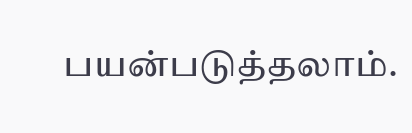பயன்படுத்தலாம்.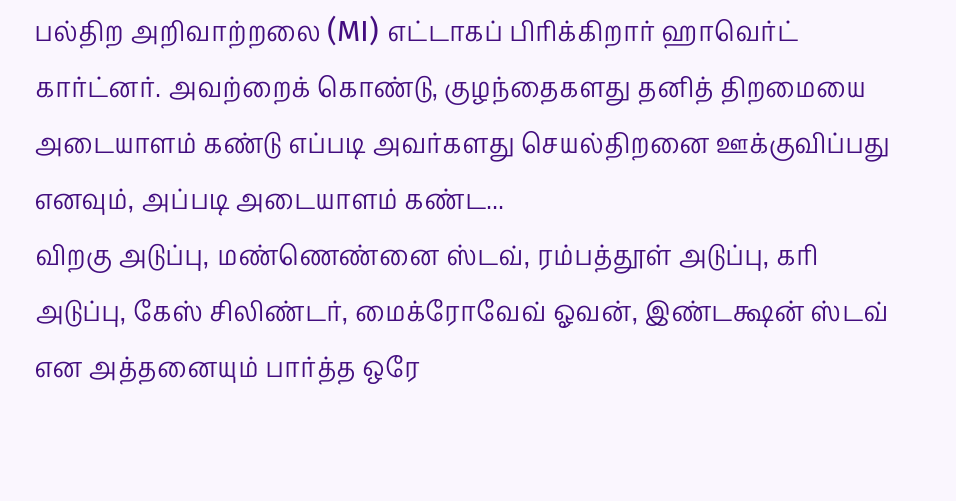பல்திற அறிவாற்றலை (MI) எட்டாகப் பிரிக்கிறார் ஹாவெர்ட் கார்ட்னர். அவற்றைக் கொண்டு, குழந்தைகளது தனித் திறமையை அடையாளம் கண்டு எப்படி அவர்களது செயல்திறனை ஊக்குவிப்பது எனவும், அப்படி அடையாளம் கண்ட...
விறகு அடுப்பு, மண்ணெண்னை ஸ்டவ், ரம்பத்தூள் அடுப்பு, கரி அடுப்பு, கேஸ் சிலிண்டர், மைக்ரோவேவ் ஓவன், இண்டக்ஷன் ஸ்டவ் என அத்தனையும் பார்த்த ஒரே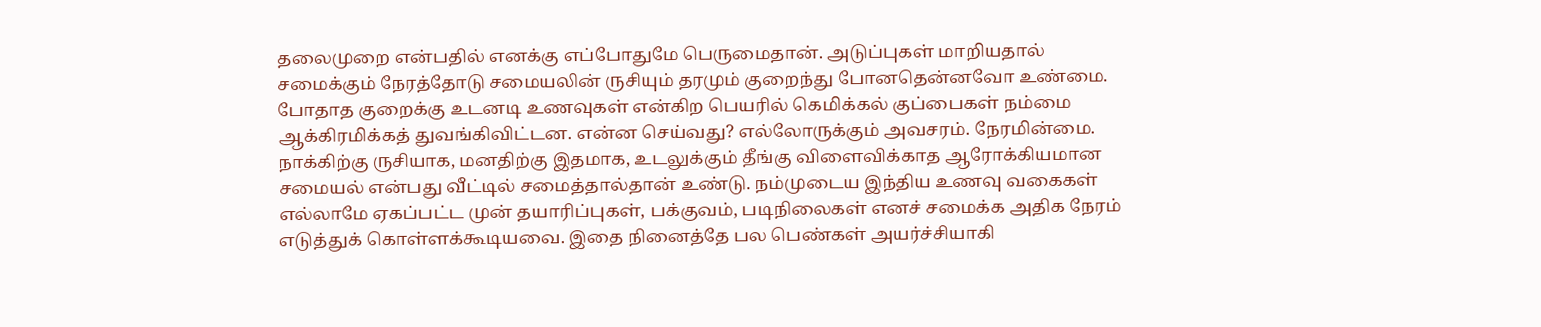தலைமுறை என்பதில் எனக்கு எப்போதுமே பெருமைதான். அடுப்புகள் மாறியதால் சமைக்கும் நேரத்தோடு சமையலின் ருசியும் தரமும் குறைந்து போனதென்னவோ உண்மை. போதாத குறைக்கு உடனடி உணவுகள் என்கிற பெயரில் கெமிக்கல் குப்பைகள் நம்மை ஆக்கிரமிக்கத் துவங்கிவிட்டன. என்ன செய்வது? எல்லோருக்கும் அவசரம். நேரமின்மை.
நாக்கிற்கு ருசியாக, மனதிற்கு இதமாக, உடலுக்கும் தீங்கு விளைவிக்காத ஆரோக்கியமான சமையல் என்பது வீட்டில் சமைத்தால்தான் உண்டு. நம்முடைய இந்திய உணவு வகைகள் எல்லாமே ஏகப்பட்ட முன் தயாரிப்புகள், பக்குவம், படிநிலைகள் எனச் சமைக்க அதிக நேரம் எடுத்துக் கொள்ளக்கூடியவை. இதை நினைத்தே பல பெண்கள் அயர்ச்சியாகி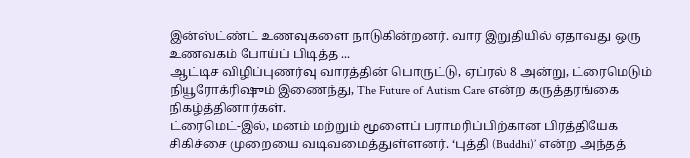இன்ஸ்ட்ண்ட் உணவுகளை நாடுகின்றனர். வார இறுதியில் ஏதாவது ஒரு உணவகம் போய்ப் பிடித்த ...
ஆட்டிச விழிப்புணர்வு வாரத்தின் பொருட்டு, ஏப்ரல் 8 அன்று, ட்ரைமெடும் நியூரோக்ரிஷும் இணைந்து, The Future of Autism Care என்ற கருத்தரங்கை நிகழ்த்தினார்கள்.
ட்ரைமெட்-இல், மனம் மற்றும் மூளைப் பராமரிப்பிற்கான பிரத்தியேக சிகிச்சை முறையை வடிவமைத்துள்ளனர். ‘புத்தி (Buddhi)’ என்ற அந்தத்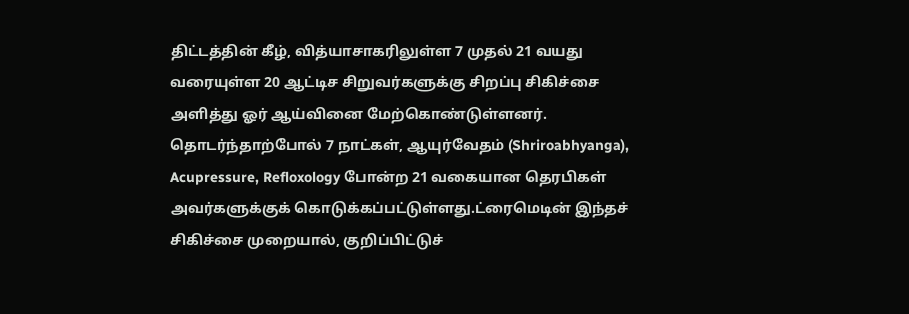திட்டத்தின் கீழ், வித்யாசாகரிலுள்ள 7 முதல் 21 வயது வரையுள்ள 20 ஆட்டிச சிறுவர்களுக்கு சிறப்பு சிகிச்சை அளித்து ஓர் ஆய்வினை மேற்கொண்டுள்ளனர். தொடர்ந்தாற்போல் 7 நாட்கள், ஆயுர்வேதம் (Shriroabhyanga), Acupressure, Refloxology போன்ற 21 வகையான தெரபிகள் அவர்களுக்குக் கொடுக்கப்பட்டுள்ளது.ட்ரைமெடின் இந்தச் சிகிச்சை முறையால், குறிப்பிட்டுச்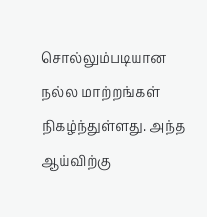சொல்லும்படியான நல்ல மாற்றங்கள் நிகழ்ந்துள்ளது. அந்த ஆய்விற்கு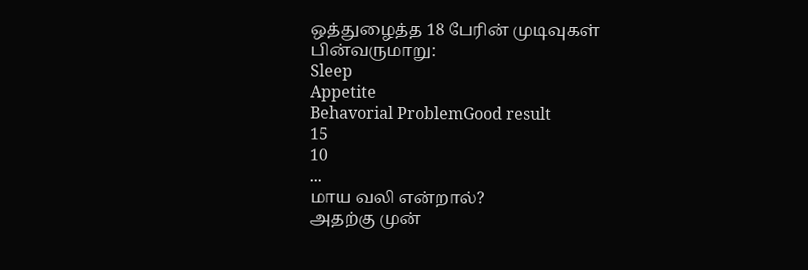ஒத்துழைத்த 18 பேரின் முடிவுகள் பின்வருமாறு:
Sleep
Appetite
Behavorial ProblemGood result
15
10
...
மாய வலி என்றால்?
அதற்கு முன்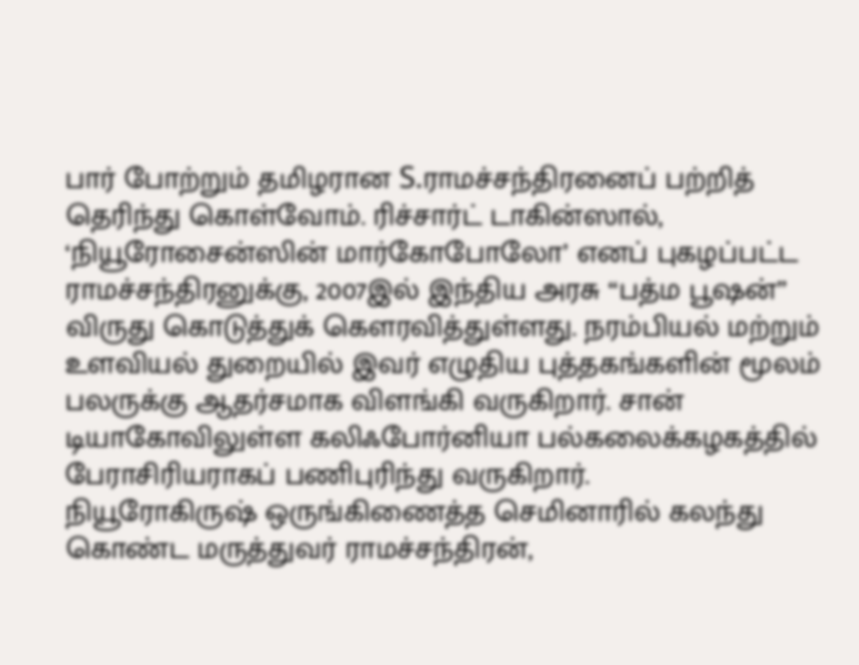பார் போற்றும் தமிழரான S.ராமச்சந்திரனைப் பற்றித் தெரிந்து கொள்வோம். ரிச்சார்ட் டாகின்ஸால், ‘நியூரோசைன்ஸின் மார்கோபோலோ’ எனப் புகழப்பட்ட ராமச்சந்திரனுக்கு, 2007இல் இந்திய அரசு “பத்ம பூஷன்” விருது கொடுத்துக் கெளரவித்துள்ளது. நரம்பியல் மற்றும் உளவியல் துறையில் இவர் எழுதிய புத்தகங்களின் மூலம் பலருக்கு ஆதர்சமாக விளங்கி வருகிறார். சான் டியாகோவிலுள்ள கலிஃபோர்னியா பல்கலைக்கழகத்தில் பேராசிரியராகப் பணிபுரிந்து வருகிறார்.
நியூரோகிருஷ் ஒருங்கிணைத்த செமினாரில் கலந்து கொண்ட மருத்துவர் ராமச்சந்திரன்,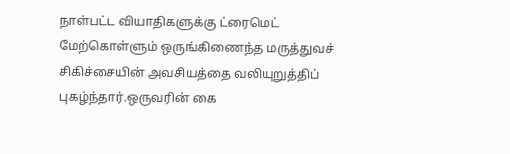நாள்பட்ட வியாதிகளுக்கு ட்ரைமெட் மேற்கொள்ளும் ஒருங்கிணைந்த மருத்துவச் சிகிச்சையின் அவசியத்தை வலியுறுத்திப் புகழ்ந்தார்.ஒருவரின் கை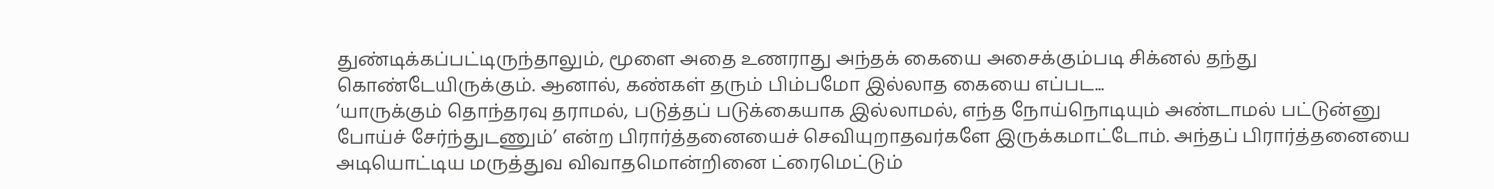துண்டிக்கப்பட்டிருந்தாலும், மூளை அதை உணராது அந்தக் கையை அசைக்கும்படி சிக்னல் தந்து கொண்டேயிருக்கும். ஆனால், கண்கள் தரும் பிம்பமோ இல்லாத கையை எப்பட...
‘யாருக்கும் தொந்தரவு தராமல், படுத்தப் படுக்கையாக இல்லாமல், எந்த நோய்நொடியும் அண்டாமல் பட்டுன்னு போய்ச் சேர்ந்துடணும்’ என்ற பிரார்த்தனையைச் செவியுறாதவர்களே இருக்கமாட்டோம். அந்தப் பிரார்த்தனையை அடியொட்டிய மருத்துவ விவாதமொன்றினை ட்ரைமெட்டும்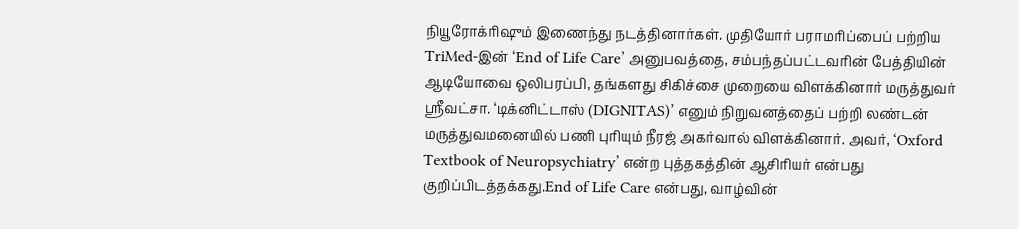நியூரோக்ரிஷும் இணைந்து நடத்தினார்கள். முதியோர் பராமரிப்பைப் பற்றிய TriMed-இன் ‘End of Life Care’ அனுபவத்தை, சம்பந்தப்பட்டவரின் பேத்தியின் ஆடியோவை ஒலிபரப்பி, தங்களது சிகிச்சை முறையை விளக்கினார் மருத்துவர் ஸ்ரீவட்சா. ‘டிக்னிட்டாஸ் (DIGNITAS)’ எனும் நிறுவனத்தைப் பற்றி லண்டன் மருத்துவமனையில் பணி புரியும் நீரஜ் அகர்வால் விளக்கினார். அவர், ‘Oxford Textbook of Neuropsychiatry’ என்ற புத்தகத்தின் ஆசிரியர் என்பது குறிப்பிடத்தக்கது.End of Life Care என்பது, வாழ்வின்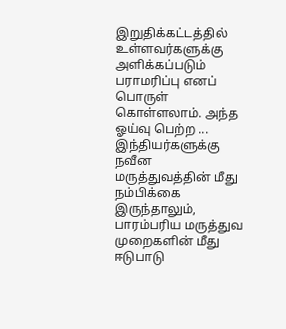இறுதிக்கட்டத்தில் உள்ளவர்களுக்கு அளிக்கப்படும் பராமரிப்பு எனப் பொருள் கொள்ளலாம். அந்த ஓய்வு பெற்ற ...
இந்தியர்களுக்கு நவீன மருத்துவத்தின் மீது நம்பிக்கை இருந்தாலும், பாரம்பரிய மருத்துவ முறைகளின் மீது ஈடுபாடு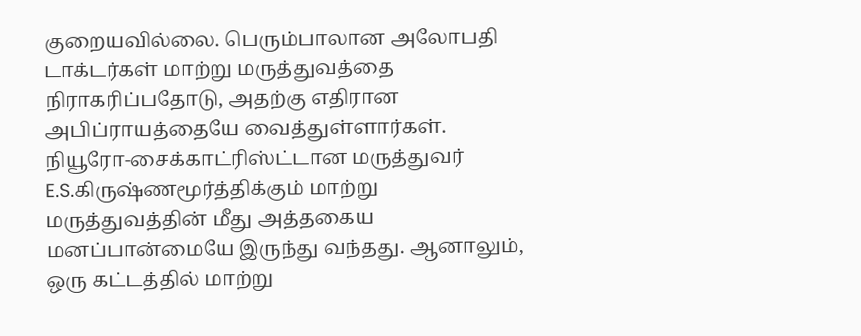குறையவில்லை. பெரும்பாலான அலோபதி டாக்டர்கள் மாற்று மருத்துவத்தை நிராகரிப்பதோடு, அதற்கு எதிரான அபிப்ராயத்தையே வைத்துள்ளார்கள். நியூரோ-சைக்காட்ரிஸ்ட்டான மருத்துவர் E.S.கிருஷ்ணமூர்த்திக்கும் மாற்று மருத்துவத்தின் மீது அத்தகைய மனப்பான்மையே இருந்து வந்தது. ஆனாலும், ஒரு கட்டத்தில் மாற்று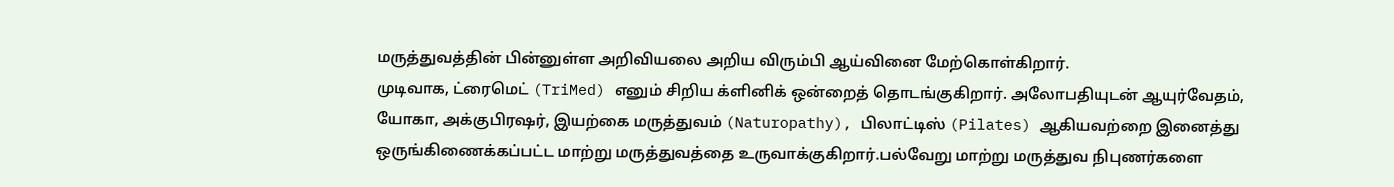மருத்துவத்தின் பின்னுள்ள அறிவியலை அறிய விரும்பி ஆய்வினை மேற்கொள்கிறார்.
முடிவாக, ட்ரைமெட் (TriMed) எனும் சிறிய க்ளினிக் ஒன்றைத் தொடங்குகிறார். அலோபதியுடன் ஆயுர்வேதம், யோகா, அக்குபிரஷர், இயற்கை மருத்துவம் (Naturopathy), பிலாட்டிஸ் (Pilates) ஆகியவற்றை இனைத்து ஒருங்கிணைக்கப்பட்ட மாற்று மருத்துவத்தை உருவாக்குகிறார்.பல்வேறு மாற்று மருத்துவ நிபுணர்களை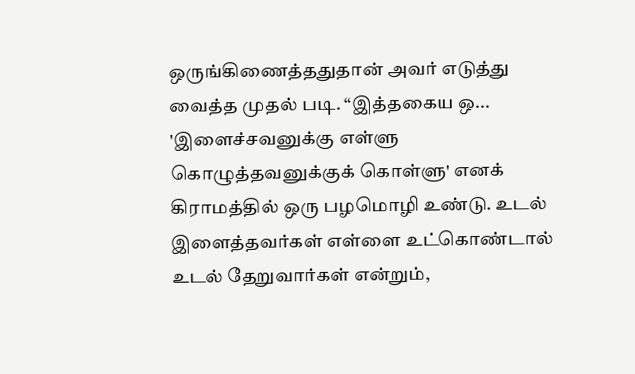ஒருங்கிணைத்ததுதான் அவர் எடுத்து வைத்த முதல் படி. “இத்தகைய ஒ...
'இளைச்சவனுக்கு எள்ளு கொழுத்தவனுக்குக் கொள்ளு' எனக் கிராமத்தில் ஒரு பழமொழி உண்டு. உடல் இளைத்தவர்கள் எள்ளை உட்கொண்டால் உடல் தேறுவார்கள் என்றும்,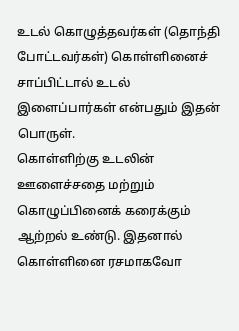உடல் கொழுத்தவர்கள் (தொந்தி போட்டவர்கள்) கொள்ளினைச் சாப்பிட்டால் உடல் இளைப்பார்கள் என்பதும் இதன் பொருள்.
கொள்ளிற்கு உடலின் ஊளைச்சதை மற்றும் கொழுப்பினைக் கரைக்கும் ஆற்றல் உண்டு. இதனால் கொள்ளினை ரசமாகவோ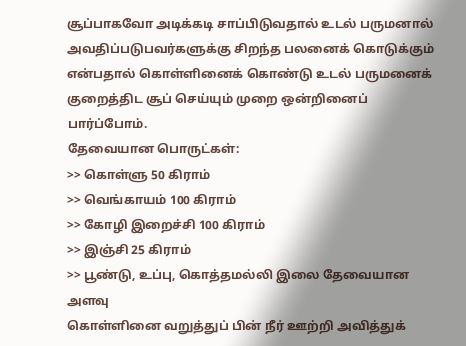சூப்பாகவோ அடிக்கடி சாப்பிடுவதால் உடல் பருமனால் அவதிப்படுபவர்களுக்கு சிறந்த பலனைக் கொடுக்கும் என்பதால் கொள்ளினைக் கொண்டு உடல் பருமனைக் குறைத்திட சூப் செய்யும் முறை ஒன்றினைப் பார்ப்போம்.
தேவையான பொருட்கள்:
>> கொள்ளு 50 கிராம்
>> வெங்காயம் 100 கிராம்
>> கோழி இறைச்சி 100 கிராம்
>> இஞ்சி 25 கிராம்
>> பூண்டு, உப்பு, கொத்தமல்லி இலை தேவையான அளவு
கொள்ளினை வறுத்துப் பின் நீர் ஊற்றி அவித்துக்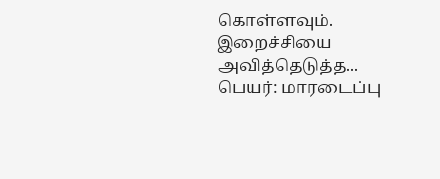கொள்ளவும். இறைச்சியை அவித்தெடுத்த...
பெயர்: மாரடைப்பு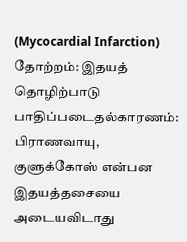(Mycocardial Infarction)
தோற்றம்: இதயத் தொழிற்பாடு பாதிப்படைதல்காரணம்:
பிராணவாயு, குளுக்கோஸ் என்பன இதயத்தசையை அடையவிடாது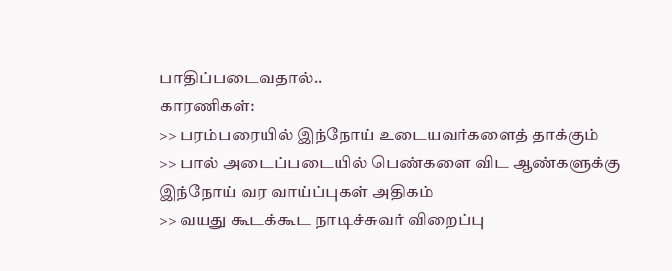பாதிப்படைவதால்..
காரணிகள்:
>> பரம்பரையில் இந்நோய் உடையவர்களைத் தாக்கும்
>> பால் அடைப்படையில் பெண்களை விட ஆண்களுக்கு இந்நோய் வர வாய்ப்புகள் அதிகம்
>> வயது கூடக்கூட நாடிச்சுவர் விறைப்பு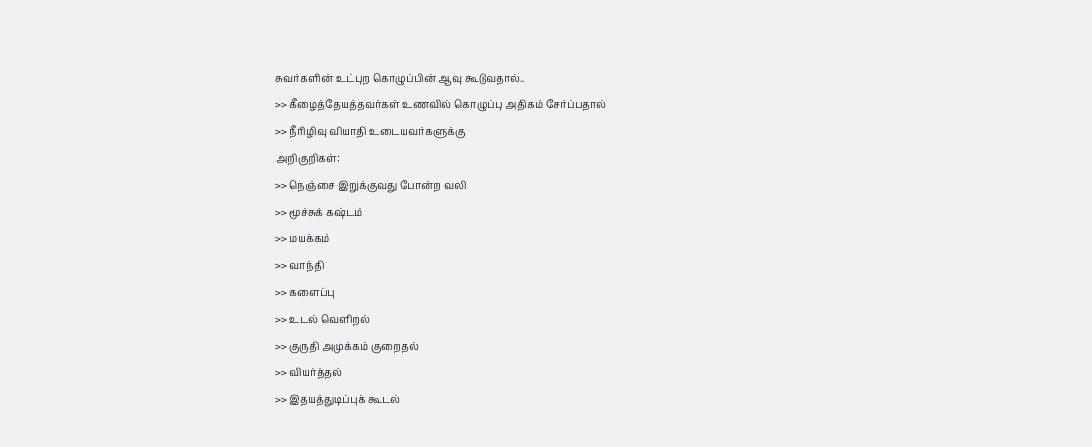சுவர்களின் உட்புற கொழுப்பின் ஆவு கூடுவதால்..
>> கீழைத்தேயத்தவர்கள் உணவில் கொழுப்பு அதிகம் சேர்ப்பதால்
>> நீரிழிவு வியாதி உடையவர்களுக்கு
அறிகுறிகள்:
>> நெஞ்சை இறுக்குவது போன்ற வலி
>> மூச்சுக் கஷ்டம்
>> மயக்கம்
>> வாந்தி
>> களைப்பு
>> உடல் வெளிறல்
>> குருதி அமுக்கம் குறைதல்
>> வியர்த்தல்
>> இதயத்துடிப்புக் கூடல்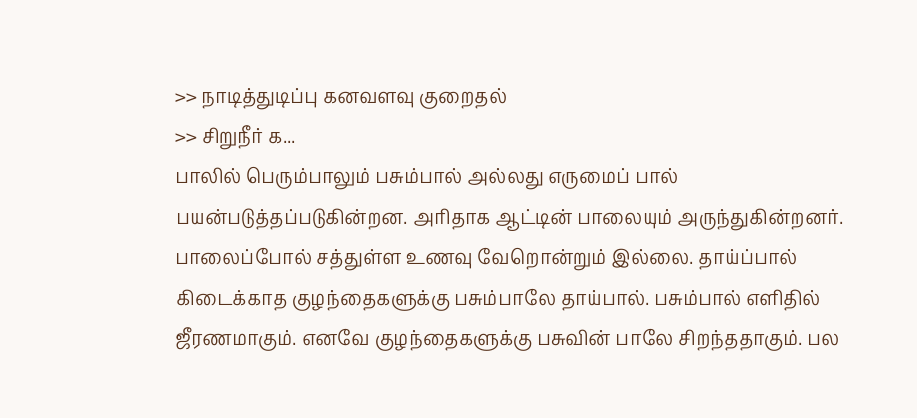>> நாடித்துடிப்பு கனவளவு குறைதல்
>> சிறுநீர் க...
பாலில் பெரும்பாலும் பசும்பால் அல்லது எருமைப் பால் பயன்படுத்தப்படுகின்றன. அரிதாக ஆட்டின் பாலையும் அருந்துகின்றனர்.
பாலைப்போல் சத்துள்ள உணவு வேறொன்றும் இல்லை. தாய்ப்பால் கிடைக்காத குழந்தைகளுக்கு பசும்பாலே தாய்பால். பசும்பால் எளிதில் ஜீரணமாகும். எனவே குழந்தைகளுக்கு பசுவின் பாலே சிறந்ததாகும். பல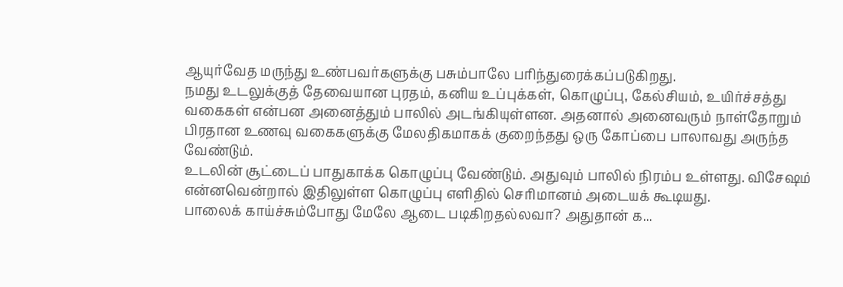ஆயுர்வேத மருந்து உண்பவர்களுக்கு பசும்பாலே பரிந்துரைக்கப்படுகிறது.
நமது உடலுக்குத் தேவையான புரதம், கனிய உப்புக்கள், கொழுப்பு, கேல்சியம், உயிர்ச்சத்து வகைகள் என்பன அனைத்தும் பாலில் அடங்கியுள்ளன. அதனால் அனைவரும் நாள்தோறும் பிரதான உணவு வகைகளுக்கு மேலதிகமாகக் குறைந்தது ஒரு கோப்பை பாலாவது அருந்த வேண்டும்.
உடலின் சூட்டைப் பாதுகாக்க கொழுப்பு வேண்டும். அதுவும் பாலில் நிரம்ப உள்ளது. விசேஷம் என்னவென்றால் இதிலுள்ள கொழுப்பு எளிதில் செரிமானம் அடையக் கூடியது.
பாலைக் காய்ச்சும்போது மேலே ஆடை படிகிறதல்லவா? அதுதான் க...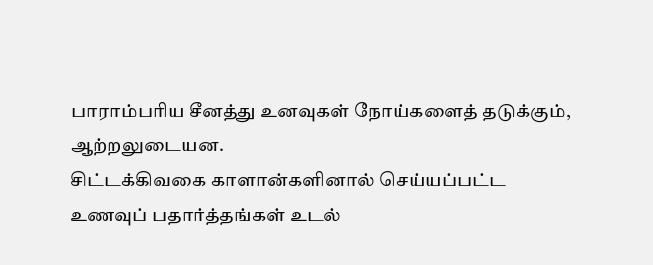பாராம்பரிய சீனத்து உனவுகள் நோய்களைத் தடுக்கும், ஆற்றலுடையன.
சிட்டக்கிவகை காளான்களினால் செய்யப்பட்ட உணவுப் பதார்த்தங்கள் உடல்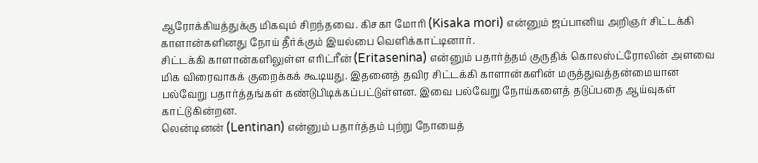ஆரோக்கியத்துக்கு மிகவும் சிறந்தவை. கிசகா மோரி (Kisaka mori) என்னும் ஜப்பானிய அறிஞர் சிட்டக்கி காளான்களினது நோய் தீர்க்கும் இயல்பை வெளிக்காட்டினார்.
சிட்டக்கி காளான்களிலுள்ள எரிட்ரீன் (Eritasenina) என்னும் பதார்த்தம் குருதிக் கொலஸ்ட்ரோலின் அளவை மிக விரைவாகக் குறைக்கக் கூடியது. இதனைத் தவிர சிட்டக்கி காளான்களின் மருத்துவத்தன்மையான பல்வேறு பதார்த்தங்கள் கண்டுபிடிக்கப்பட்டுள்ளன. இவை பல்வேறு நோய்களைத் தடுப்பதை ஆய்வுகள் காட்டுகின்றன.
லென்டினன் (Lentinan) என்னும் பதார்த்தம் புற்று நோயைத்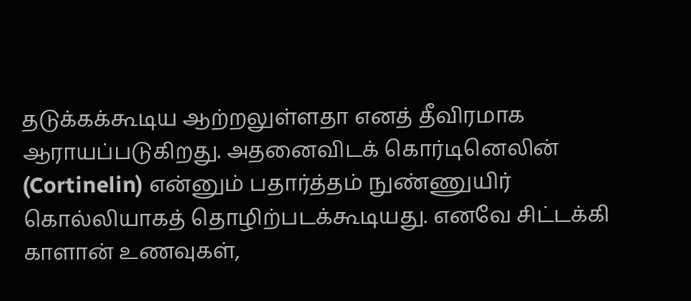தடுக்கக்கூடிய ஆற்றலுள்ளதா எனத் தீவிரமாக ஆராயப்படுகிறது. அதனைவிடக் கொர்டினெலின் (Cortinelin) என்னும் பதார்த்தம் நுண்ணுயிர் கொல்லியாகத் தொழிற்படக்கூடியது. எனவே சிட்டக்கி காளான் உணவுகள்,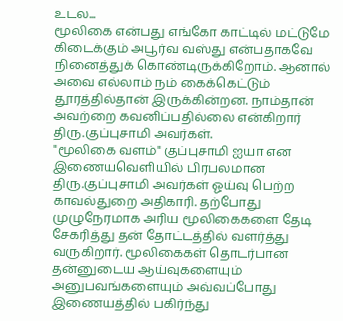உடல...
மூலிகை என்பது எங்கோ காட்டில் மட்டுமே கிடைக்கும் அபூர்வ வஸ்து என்பதாகவே நினைத்துக் கொண்டிருக்கிறோம். ஆனால் அவை எல்லாம் நம் கைக்கெட்டும் தூரத்தில்தான் இருக்கின்றன. நாம்தான் அவற்றை கவனிப்பதில்லை என்கிறார் திரு.குப்புசாமி அவர்கள்.
"மூலிகை வளம்" குப்புசாமி ஐயா என இணையவெளியில் பிரபலமான திரு.குப்புசாமி அவர்கள் ஓய்வு பெற்ற காவல்துறை அதிகாரி. தற்போது முழுநேரமாக அரிய மூலிகைகளை தேடி சேகரித்து தன் தோட்டத்தில் வளர்த்து வருகிறார். மூலிகைகள் தொடர்பான தன்னுடைய ஆய்வுகளையும் அனுபவங்களையும் அவ்வப்போது இணையத்தில் பகிர்ந்து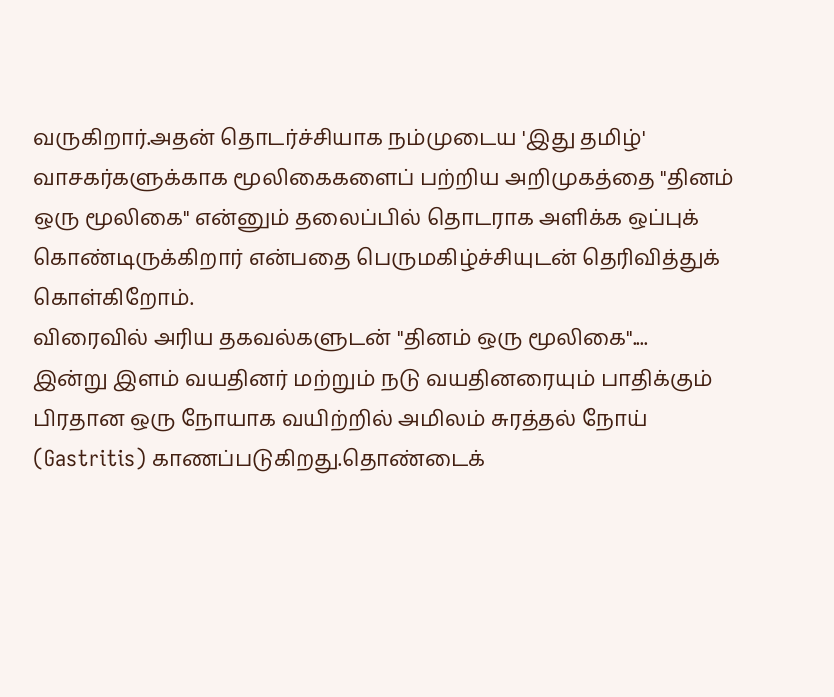வருகிறார்.அதன் தொடர்ச்சியாக நம்முடைய 'இது தமிழ்' வாசகர்களுக்காக மூலிகைகளைப் பற்றிய அறிமுகத்தை "தினம் ஒரு மூலிகை" என்னும் தலைப்பில் தொடராக அளிக்க ஒப்புக் கொண்டிருக்கிறார் என்பதை பெருமகிழ்ச்சியுடன் தெரிவித்துக் கொள்கிறோம்.
விரைவில் அரிய தகவல்களுடன் "தினம் ஒரு மூலிகை"....
இன்று இளம் வயதினர் மற்றும் நடு வயதினரையும் பாதிக்கும் பிரதான ஒரு நோயாக வயிற்றில் அமிலம் சுரத்தல் நோய் (Gastritis) காணப்படுகிறது.தொண்டைக்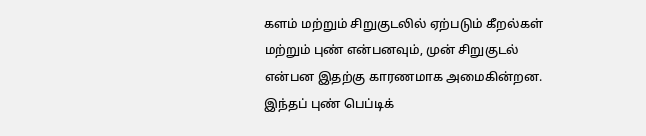களம் மற்றும் சிறுகுடலில் ஏற்படும் கீறல்கள் மற்றும் புண் என்பனவும், முன் சிறுகுடல் என்பன இதற்கு காரணமாக அமைகின்றன. இந்தப் புண் பெப்டிக்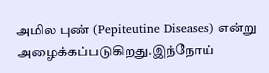அமில புண் (Pepiteutine Diseases) என்று அழைக்கப்படுகிறது.இந்நோய்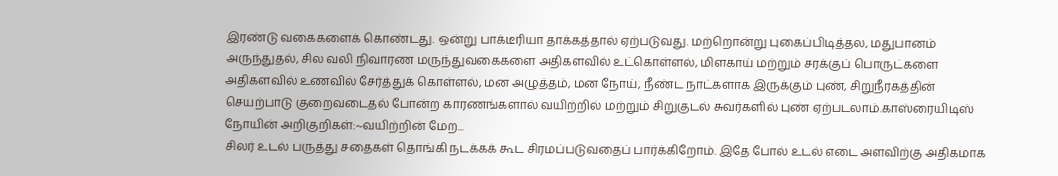இரண்டு வகைகளைக் கொண்டது. ஒன்று பாக்டீரியா தாக்கத்தால் ஏற்படுவது. மற்றொன்று புகைப்பிடித்தல, மதுபானம் அருந்துதல், சில வலி நிவாரண மருந்துவகைகளை அதிகளவில் உட்கொள்ளல், மிளகாய் மற்றும் சரக்குப் பொருட்களை அதிகளவில் உணவில் சேர்த்துக் கொள்ளல், மன அழுத்தம், மன நோய், நீண்ட நாட்களாக இருக்கும் புண், சிறுநீரகத்தின் செயற்பாடு குறைவடைதல் போன்ற காரணங்களால் வயிற்றில் மற்றும் சிறுகுடல் சுவர்களில் புண் ஏற்படலாம்.காஸ்ரையிடிஸ் நோயின் அறிகுறிகள்:~வயிற்றின் மேற...
சிலர் உடல் பருத்து சதைகள் தொங்கி நடக்கக் கூட சிரமப்படுவதைப் பார்க்கிறோம். இதே போல் உடல் எடை அளவிற்கு அதிகமாக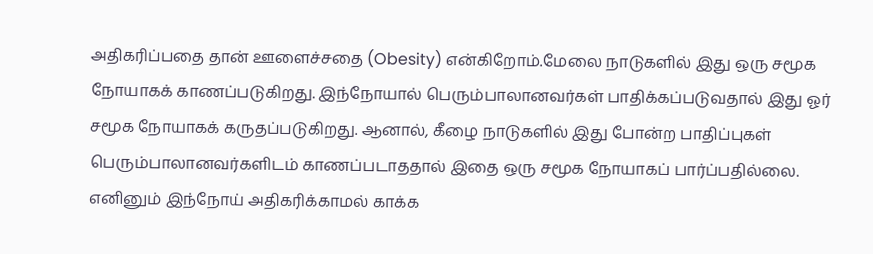அதிகரிப்பதை தான் ஊளைச்சதை (Obesity) என்கிறோம்.மேலை நாடுகளில் இது ஒரு சமூக நோயாகக் காணப்படுகிறது. இந்நோயால் பெரும்பாலானவர்கள் பாதிக்கப்படுவதால் இது ஓர் சமூக நோயாகக் கருதப்படுகிறது. ஆனால், கீழை நாடுகளில் இது போன்ற பாதிப்புகள் பெரும்பாலானவர்களிடம் காணப்படாததால் இதை ஒரு சமூக நோயாகப் பார்ப்பதில்லை. எனினும் இந்நோய் அதிகரிக்காமல் காக்க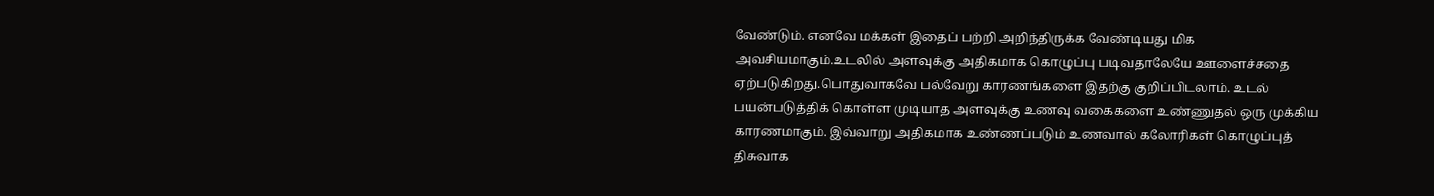வேண்டும். எனவே மக்கள் இதைப் பற்றி அறிந்திருக்க வேண்டியது மிக அவசியமாகும்.உடலில் அளவுக்கு அதிகமாக கொழுப்பு படிவதாலேயே ஊளைச்சதை ஏற்படுகிறது.பொதுவாகவே பல்வேறு காரணங்களை இதற்கு குறிப்பிடலாம். உடல் பயன்படுத்திக் கொள்ள முடியாத அளவுக்கு உணவு வகைகளை உண்ணுதல் ஒரு முக்கிய காரணமாகும். இவ்வாறு அதிகமாக உண்ணப்படும் உணவால் கலோரிகள் கொழுப்புத் திசுவாக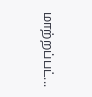மாற்றப்பட்...